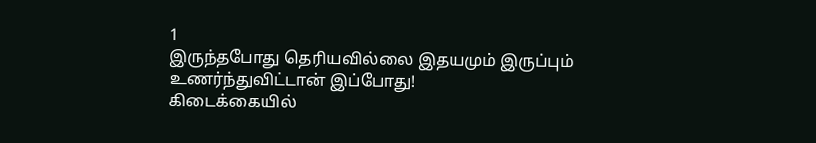1
இருந்தபோது தெரியவில்லை இதயமும் இருப்பும்
உணர்ந்துவிட்டான் இப்போது!
கிடைக்கையில்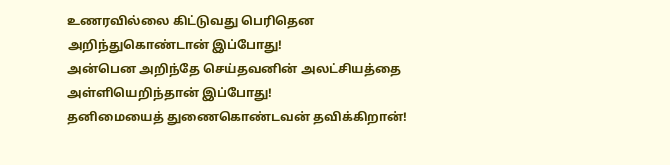உணரவில்லை கிட்டுவது பெரிதென
அறிந்துகொண்டான் இப்போது!
அன்பென அறிந்தே செய்தவனின் அலட்சியத்தை
அள்ளியெறிந்தான் இப்போது!
தனிமையைத் துணைகொண்டவன் தவிக்கிறான்!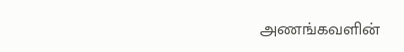அணங்கவளின்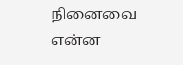நினைவை என்ன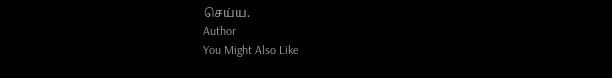செய்ய.
Author
You Might Also Like